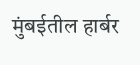मुंबईतील हार्बर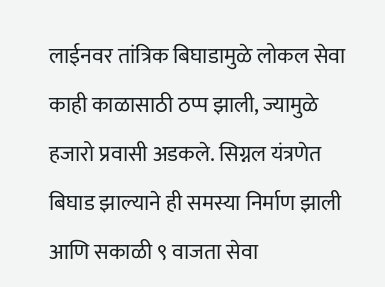लाईनवर तांत्रिक बिघाडामुळे लोकल सेवा काही काळासाठी ठप्प झाली, ज्यामुळे हजारो प्रवासी अडकले. सिग्नल यंत्रणेत बिघाड झाल्याने ही समस्या निर्माण झाली आणि सकाळी ९ वाजता सेवा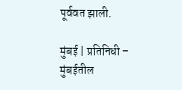पूर्ववत झाली.

मुंबई | प्रतिनिधी – मुंबईतील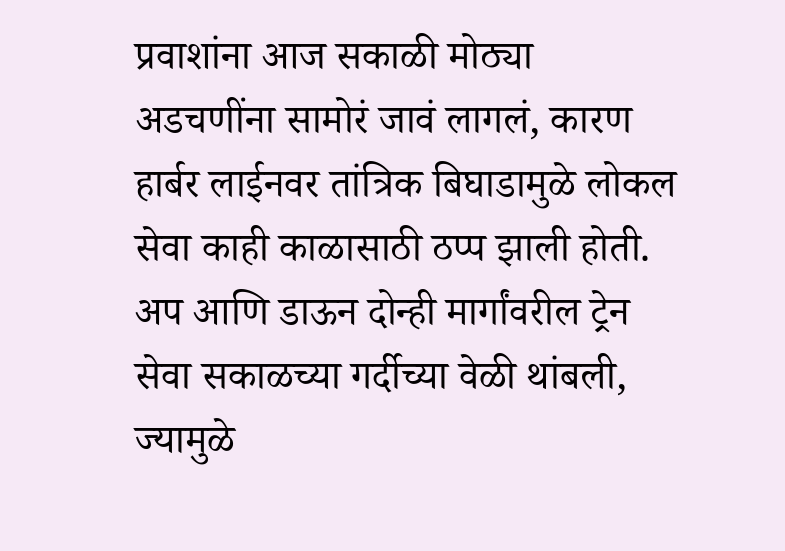प्रवाशांना आज सकाळी मोठ्या अडचणींना सामोरं जावं लागलं, कारण हार्बर लाईनवर तांत्रिक बिघाडामुळे लोकल सेवा काही काळासाठी ठप्प झाली होती. अप आणि डाऊन दोन्ही मार्गांवरील ट्रेन सेवा सकाळच्या गर्दीच्या वेळी थांबली, ज्यामुळे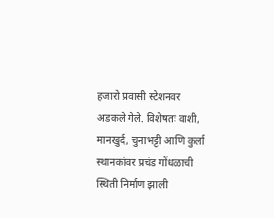हजारो प्रवासी स्टेशनवर अडकले गेले. विशेषतः वाशी, मानखुर्द, चुनाभट्टी आणि कुर्ला स्थानकांवर प्रचंड गोंधळाची स्थिती निर्माण झाली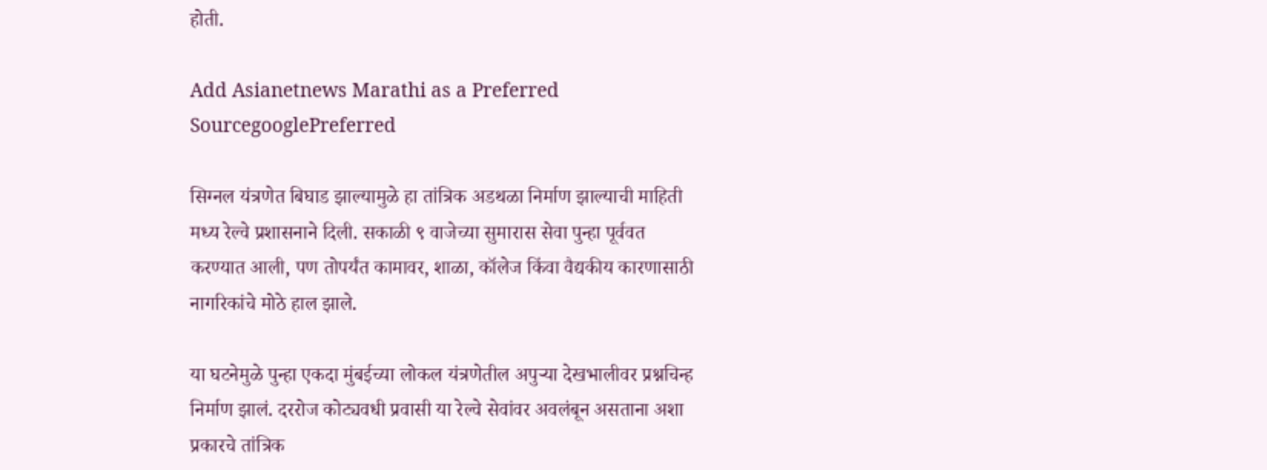होती.

Add Asianetnews Marathi as a Preferred SourcegooglePreferred

सिग्नल यंत्रणेत बिघाड झाल्यामुळे हा तांत्रिक अडथळा निर्माण झाल्याची माहिती मध्य रेल्वे प्रशासनाने दिली. सकाळी ९ वाजेच्या सुमारास सेवा पुन्हा पूर्ववत करण्यात आली, पण तोपर्यंत कामावर, शाळा, कॉलेज किंवा वैद्यकीय कारणासाठी नागरिकांचे मोठे हाल झाले.

या घटनेमुळे पुन्हा एकदा मुंबईच्या लोकल यंत्रणेतील अपुऱ्या देखभालीवर प्रश्नचिन्ह निर्माण झालं. दररोज कोट्यवधी प्रवासी या रेल्वे सेवांवर अवलंबून असताना अशा प्रकारचे तांत्रिक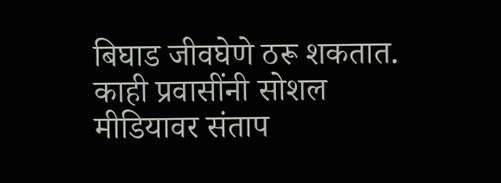बिघाड जीवघेणे ठरू शकतात. काही प्रवासींनी सोशल मीडियावर संताप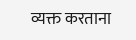व्यक्त करताना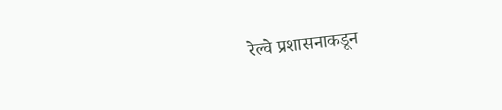रेल्वे प्रशासनाकडून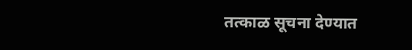तत्काळ सूचना देण्यात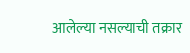आलेल्या नसल्याची तक्रार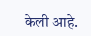केली आहे.